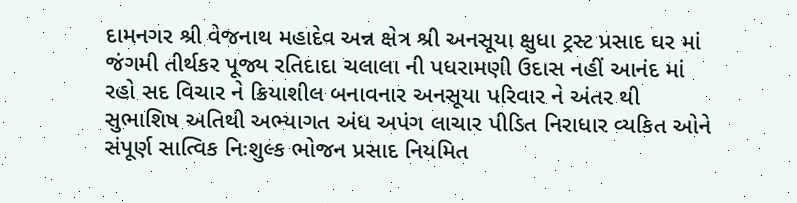દામનગર શ્રી વેજનાથ મહાદેવ અન્ન ક્ષેત્ર શ્રી અનસૂયા ક્ષુધા ટ્રસ્ટ પ્રસાદ ઘર માં જંગમી તીર્થકર પૂજ્ય રતિદાદા ચલાલા ની પધરામણી ઉદાસ નહીં આનંદ માં રહો સદ વિચાર ને ક્રિયાશીલ બનાવનાર અનસૂયા પરિવાર ને અંતર થી સુભાશિષ અતિથી અભ્યાગત અંધ અપંગ લાચાર પીડિત નિરાધાર વ્યકિત ઓને સંપૂર્ણ સાત્વિક નિઃશુલ્ક ભોજન પ્રસાદ નિયમિત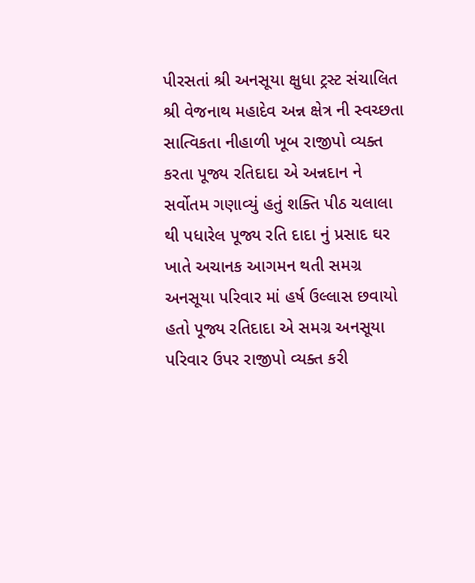પીરસતાં શ્રી અનસૂયા ક્ષુધા ટ્રસ્ટ સંચાલિત શ્રી વેજનાથ મહાદેવ અન્ન ક્ષેત્ર ની સ્વચ્છતા સાત્વિકતા નીહાળી ખૂબ રાજીપો વ્યક્ત કરતા પૂજ્ય રતિદાદા એ અન્નદાન ને સર્વોતમ ગણાવ્યું હતું શક્તિ પીઠ ચલાલા થી પધારેલ પૂજ્ય રતિ દાદા નું પ્રસાદ ઘર ખાતે અચાનક આગમન થતી સમગ્ર અનસૂયા પરિવાર માં હર્ષ ઉલ્લાસ છવાયો હતો પૂજ્ય રતિદાદા એ સમગ્ર અનસૂયા પરિવાર ઉપર રાજીપો વ્યક્ત કરી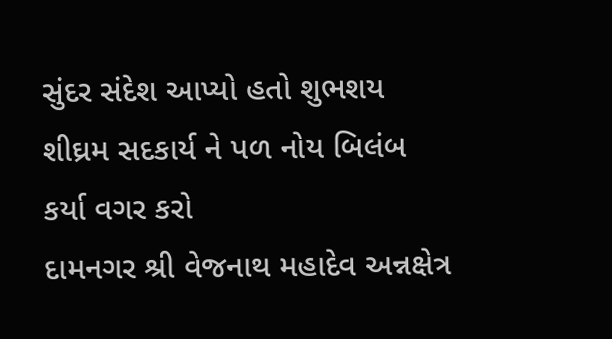સુંદર સંદેશ આપ્યો હતો શુભશય શીઘ્રમ સદકાર્ય ને પળ નોય બિલંબ કર્યા વગર કરો
દામનગર શ્રી વેજનાથ મહાદેવ અન્નક્ષેત્ર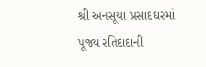શ્રી અનસૂયા પ્રસાદઘરમાં પૂજ્ય રતિદાદાની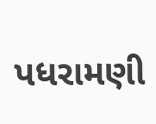પધરામણી